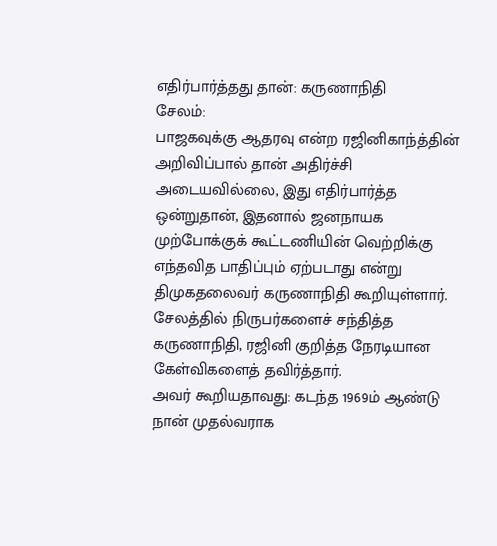எதிர்பார்த்தது தான்: கருணாநிதி
சேலம்:
பாஜகவுக்கு ஆதரவு என்ற ரஜினிகாந்த்தின் அறிவிப்பால் தான் அதிர்ச்சி அடையவில்லை, இது எதிர்பார்த்த ஒன்றுதான், இதனால் ஜனநாயக முற்போக்குக் கூட்டணியின் வெற்றிக்கு எந்தவித பாதிப்பும் ஏற்படாது என்று திமுகதலைவர் கருணாநிதி கூறியுள்ளார்.
சேலத்தில் நிருபர்களைச் சந்தித்த கருணாநிதி, ரஜினி குறித்த நேரடியான கேள்விகளைத் தவிர்த்தார்.
அவர் கூறியதாவது: கடந்த 1969ம் ஆண்டு நான் முதல்வராக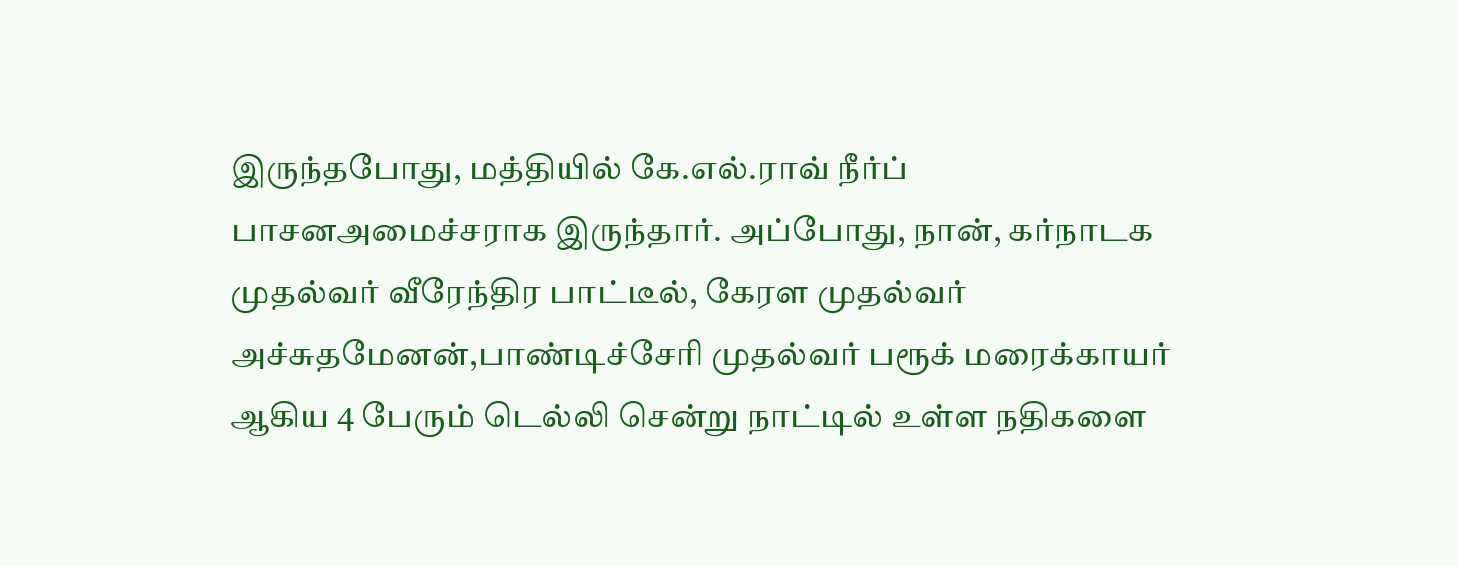இருந்தபோது, மத்தியில் கே.எல்.ராவ் நீர்ப் பாசனஅமைச்சராக இருந்தார். அப்போது, நான், கர்நாடக முதல்வர் வீரேந்திர பாட்டீல், கேரள முதல்வர் அச்சுதமேனன்,பாண்டிச்சேரி முதல்வர் பரூக் மரைக்காயர் ஆகிய 4 பேரும் டெல்லி சென்று நாட்டில் உள்ள நதிகளை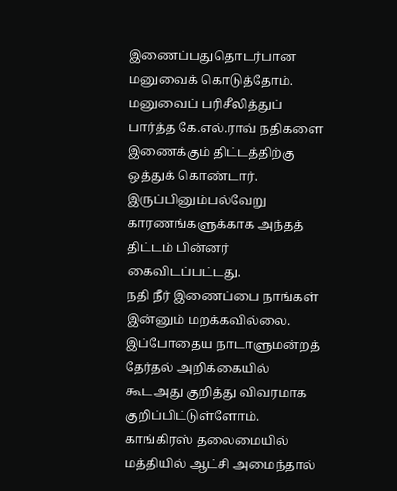இணைப்பதுதொடர்பான மனுவைக் கொடுத்தோம்.
மனுவைப் பரிசீலித்துப் பார்த்த கே.எல்.ராவ் நதிகளை இணைக்கும் திட்டத்திற்கு ஒத்துக் கொண்டார். இருப்பினும்பல்வேறு காரணங்களுக்காக அந்தத் திட்டம் பின்னர் கைவிடப்பட்டது.
நதி நீர் இணைப்பை நாங்கள் இன்னும் மறக்கவில்லை. இப்போதைய நாடாளுமன்றத் தேர்தல் அறிக்கையில் கூடஅது குறித்து விவரமாக குறிப்பிட்டுள்ளோம். காங்கிரஸ் தலைமையில் மத்தியில் ஆட்சி அமைந்தால்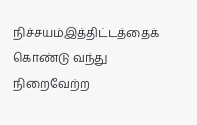நிச்சயம்இத்திட்டத்தைக் கொண்டு வந்து நிறைவேற்ற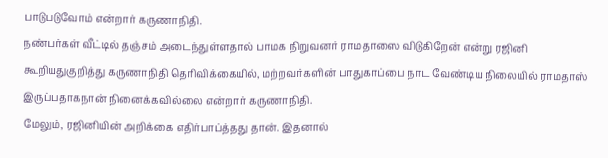பாடுபடுவோம் என்றார் கருணாநிதி.
நண்பர்கள் வீட்டில் தஞ்சம் அடைந்துள்ளதால் பாமக நிறுவனர் ராமதாஸை விடுகிறேன் என்று ரஜினி கூறியதுகுறித்து கருணாநிதி தெரிவிக்கையில், மற்றவர்களின் பாதுகாப்பை நாட வேண்டிய நிலையில் ராமதாஸ் இருப்பதாகநான் நினைக்கவில்லை என்றார் கருணாநிதி.
மேலும், ரஜினியின் அறிக்கை எதிர்பாப்த்தது தான். இதனால்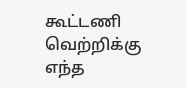கூட்டணி வெற்றிக்கு எந்த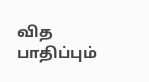வித பாதிப்பும்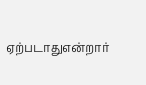ஏற்படாதுஎன்றார்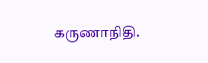கருணாநிதி.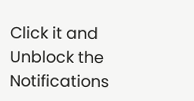Click it and Unblock the Notifications